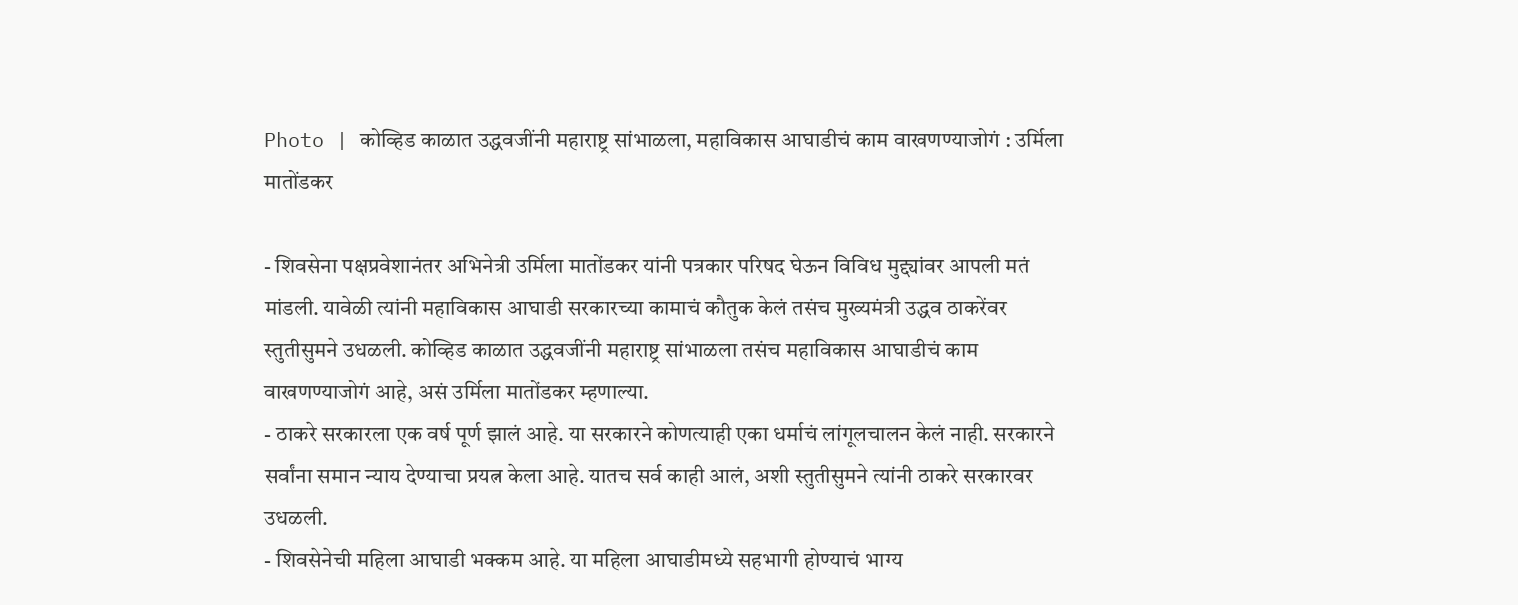Photo | कोव्हिड काळात उद्धवजींनी महाराष्ट्र सांभाळला, महाविकास आघाडीचं काम वाखणण्याजोगं : उर्मिला मातोंडकर

- शिवसेना पक्षप्रवेशानंतर अभिनेत्री उर्मिला मातोंडकर यांनी पत्रकार परिषद घेऊन विविध मुद्द्यांवर आपली मतं मांडली. यावेळी त्यांनी महाविकास आघाडी सरकारच्या कामाचं कौतुक केलं तसंच मुख्यमंत्री उद्धव ठाकरेंवर स्तुतीसुमने उधळली. कोव्हिड काळात उद्धवजींनी महाराष्ट्र सांभाळला तसंच महाविकास आघाडीचं काम वाखणण्याजोगं आहे, असं उर्मिला मातोंडकर म्हणाल्या.
- ठाकरे सरकारला एक वर्ष पूर्ण झालं आहे. या सरकारने कोणत्याही एका धर्माचं लांगूलचालन केलं नाही. सरकारने सर्वांना समान न्याय देण्याचा प्रयत्न केला आहे. यातच सर्व काही आलं, अशी स्तुतीसुमने त्यांनी ठाकरे सरकारवर उधळली.
- शिवसेनेची महिला आघाडी भक्कम आहे. या महिला आघाडीमध्ये सहभागी होण्याचं भाग्य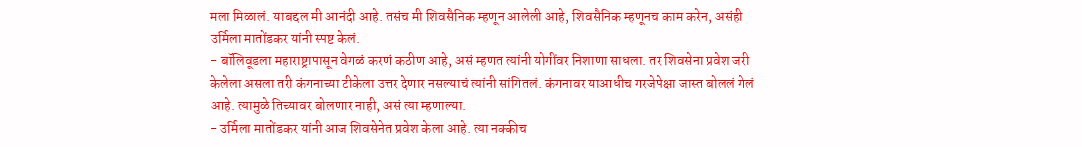मला मिळालं. याबद्दल मी आनंदी आहे. तसंच मी शिवसैनिक म्हणून आलेली आहे, शिवसैनिक म्हणूनच काम करेन, असंही उर्मिला मातोंडकर यांनी स्पष्ट केलं.
- बॉलिवूडला महाराष्ट्रापासून वेगळं करणं कठीण आहे, असं म्हणत त्यांनी योगींवर निशाणा साधला. तर शिवसेना प्रवेश जरी केलेला असला तरी कंगनाच्या टीकेला उत्तर देणार नसल्याचं त्यांनी सांगितलं. कंगनावर याआधीच गरजेपेक्षा जास्त बोललं गेलं आहे. त्यामुळे तिच्यावर बोलणार नाही, असं त्या म्हणाल्या.
- उर्मिला मातोंडकर यांनी आज शिवसेनेत प्रवेश केला आहे. त्या नक्कीच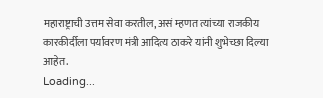महाराष्ट्राची उत्तम सेवा करतील, असं म्हणत त्यांच्या राजकीय कारकीर्दीला पर्यावरण मंत्री आदित्य ठाकरे यांनी शुभेच्छा दिल्या आहेत.
Loading...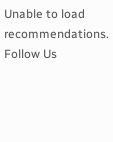Unable to load recommendations.
Follow Us